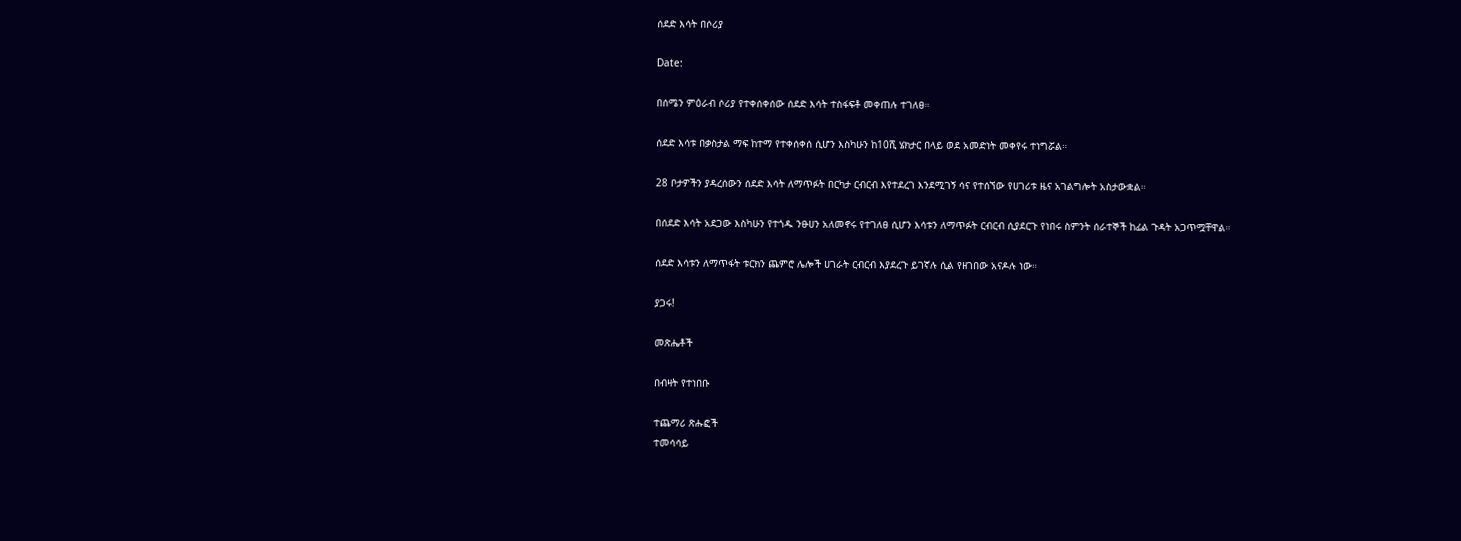ሰደድ እሳት በሶሪያ

Date:

በሰሜን ምዕራብ ሶሪያ የተቀሰቀሰው ሰደድ እሳት ተስፋፍቶ መቀጠሉ ተገለፀ።

ሰደድ እሳቱ በቃስታል ማፍ ከተማ የተቀሰቀሰ ሲሆን እስካሁን ከ10ሺ ሄክታር በላይ ወደ አመድነት መቀየሩ ተነግሯል።

28 ቦታዎችን ያዳረሰውን ሰደድ እሳት ለማጥፉት በርካታ ርብርብ እየተደረገ እንደሚገኝ ሳና የተሰኘው የሀገሪቱ ዜና አገልግሎት አስታውቋል።

በሰደድ እሳት አደጋው እስካሁን የተጎዱ ንፁሀን አለመኖሩ የተገለፀ ሲሆን እሳቱን ለማጥፉት ርብርብ ሲያደርጉ የነበሩ ስምንት ሰራተኞች ከፊል ጉዳት አጋጥሟቸዋል።

ሰደድ እሳቱን ለማጥፋት ቱርክን ጨምሮ ሌሎች ሀገራት ርብርብ እያደረጉ ይገኛሉ ሲል የዘገበው አናዶሉ ነው።

ያጋሩ!

መጽሔቶች

በብዛት የተነበቡ

ተጨማሪ ጽሑፎች
ተመሳሳይ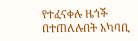የተፈናቀሉ ዜጎች በተጠለሉበት አካባቢ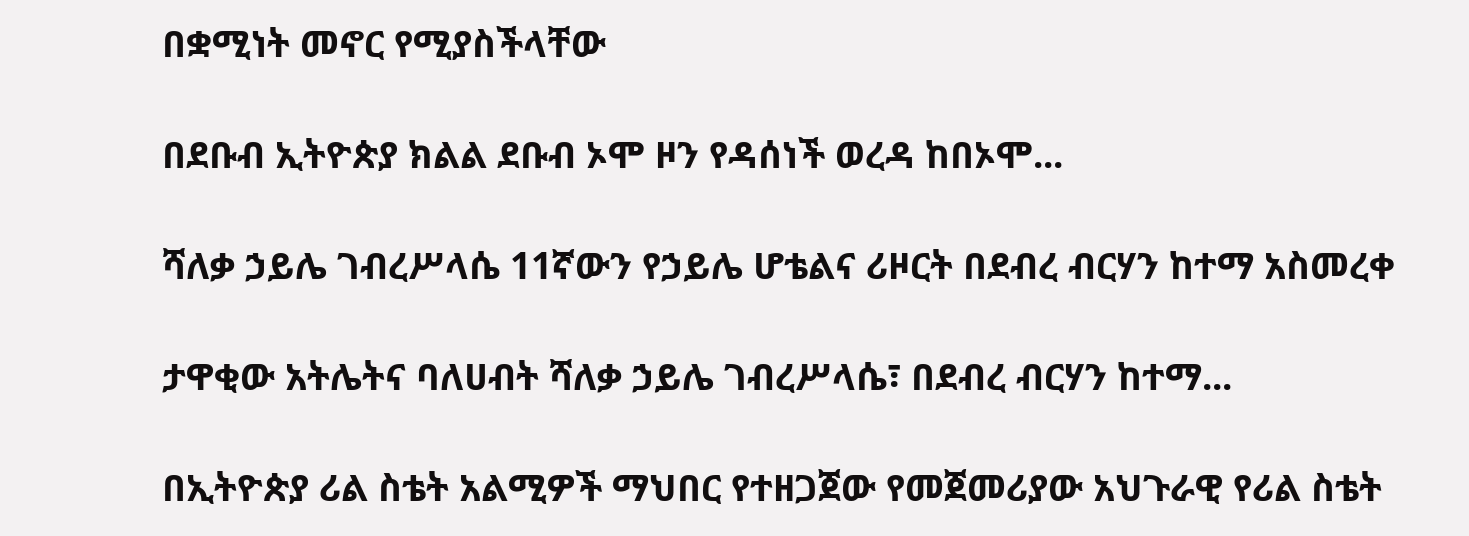በቋሚነት መኖር የሚያስችላቸው

በደቡብ ኢትዮጵያ ክልል ደቡብ ኦሞ ዞን የዳሰነች ወረዳ ከበኦሞ...

ሻለቃ ኃይሌ ገብረሥላሴ 11ኛውን የኃይሌ ሆቴልና ሪዞርት በደብረ ብርሃን ከተማ አስመረቀ

ታዋቂው አትሌትና ባለሀብት ሻለቃ ኃይሌ ገብረሥላሴ፣ በደብረ ብርሃን ከተማ...

በኢትዮጵያ ሪል ስቴት አልሚዎች ማህበር የተዘጋጀው የመጀመሪያው አህጉራዊ የሪል ስቴት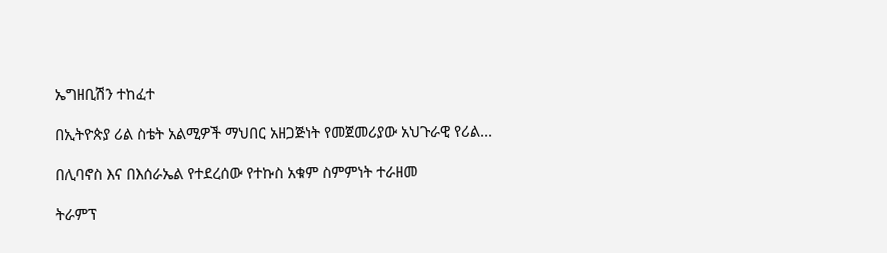ኤግዘቢሽን ተከፈተ

በኢትዮጵያ ሪል ስቴት አልሚዎች ማህበር አዘጋጅነት የመጀመሪያው አህጉራዊ የሪል...

በሊባኖስ እና በእሰራኤል የተደረሰው የተኩስ አቁም ስምምነት ተራዘመ

ትራምፕ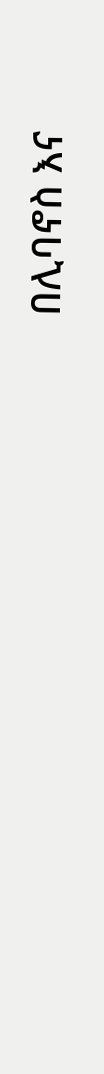በሊባኖስ እና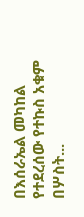በእሰራኤል መካከል የተደረሰው የተኩስ አቁም በሦስት...